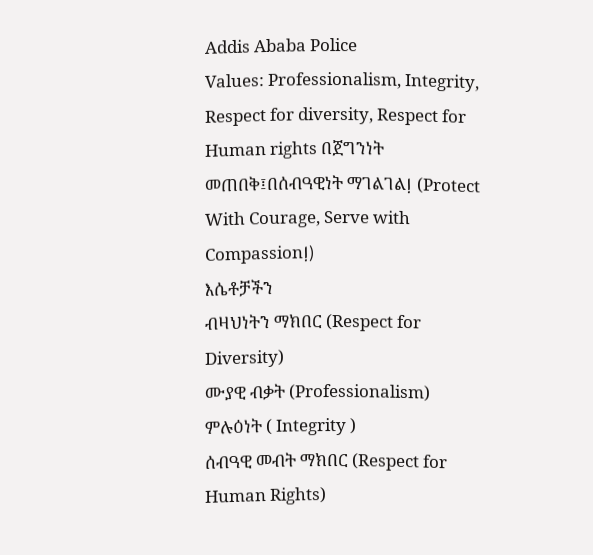Addis Ababa Police
Values: Professionalism, Integrity, Respect for diversity, Respect for Human rights በጀግንነት መጠበቅ፤በሰብዓዊነት ማገልገልⵑ (Protect With Courage, Serve with Compassionⵑ)
እሴቶቻችን
ብዛህነትን ማክበር (Respect for Diversity)
ሙያዊ ብቃት (Professionalism)
ምሉዕነት ( Integrity )
ሰብዓዊ መብት ማክበር (Respect for Human Rights)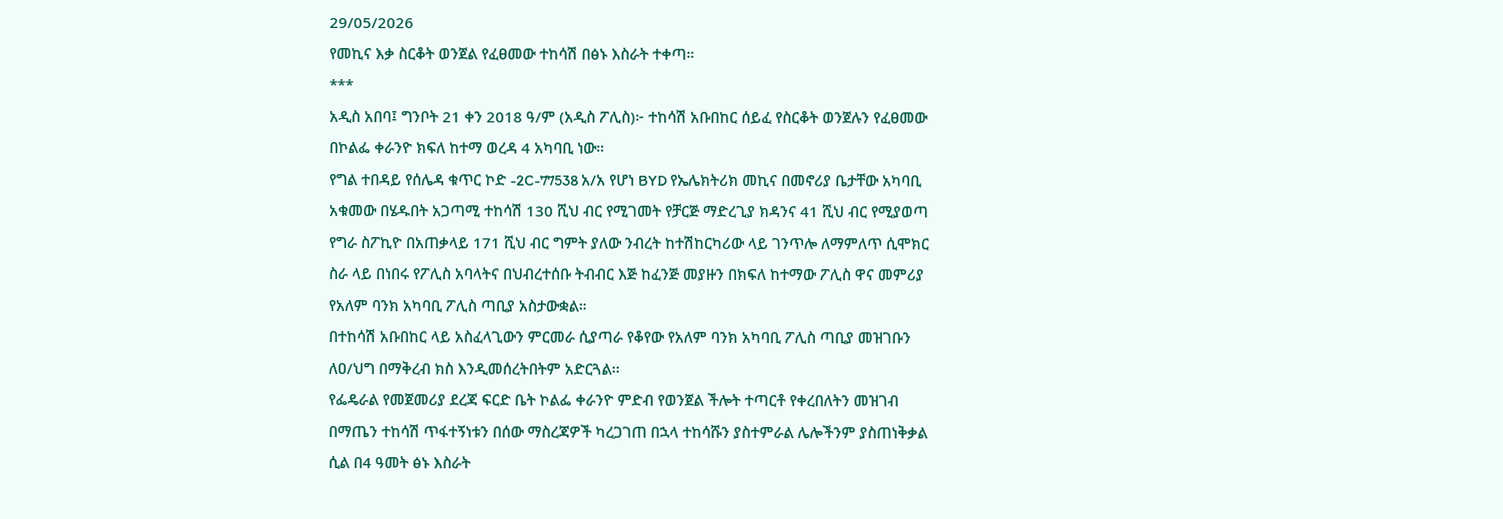29/05/2026
የመኪና እቃ ስርቆት ወንጀል የፈፀመው ተከሳሽ በፅኑ እስራት ተቀጣ።
***
አዲስ አበባ፤ ግንቦት 21 ቀን 2018 ዓ/ም (አዲስ ፖሊስ)፦ ተከሳሽ አቡበከር ሰይፈ የስርቆት ወንጀሉን የፈፀመው በኮልፌ ቀራንዮ ክፍለ ከተማ ወረዳ 4 አካባቢ ነው።
የግል ተበዳይ የሰሌዳ ቁጥር ኮድ -2C-77538 አ/አ የሆነ BYD የኤሌክትሪክ መኪና በመኖሪያ ቤታቸው አካባቢ አቁመው በሄዱበት አጋጣሚ ተከሳሽ 130 ሺህ ብር የሚገመት የቻርጅ ማድረጊያ ክዳንና 41 ሺህ ብር የሚያወጣ የግራ ስፖኪዮ በአጠቃላይ 171 ሺህ ብር ግምት ያለው ንብረት ከተሽከርካሪው ላይ ገንጥሎ ለማምለጥ ሲሞክር ስራ ላይ በነበሩ የፖሊስ አባላትና በህብረተሰቡ ትብብር እጅ ከፈንጅ መያዙን በክፍለ ከተማው ፖሊስ ዋና መምሪያ የአለም ባንክ አካባቢ ፖሊስ ጣቢያ አስታውቋል።
በተከሳሽ አቡበከር ላይ አስፈላጊውን ምርመራ ሲያጣራ የቆየው የአለም ባንክ አካባቢ ፖሊስ ጣቢያ መዝገቡን ለዐ/ህግ በማቅረብ ክስ እንዲመሰረትበትም አድርጓል፡፡
የፌዴራል የመጀመሪያ ደረጃ ፍርድ ቤት ኮልፌ ቀራንዮ ምድብ የወንጀል ችሎት ተጣርቶ የቀረበለትን መዝገብ በማጤን ተከሳሽ ጥፋተኝነቱን በሰው ማስረጃዎች ካረጋገጠ በኋላ ተከሳሹን ያስተምራል ሌሎችንም ያስጠነቅቃል ሲል በ4 ዓመት ፅኑ እስራት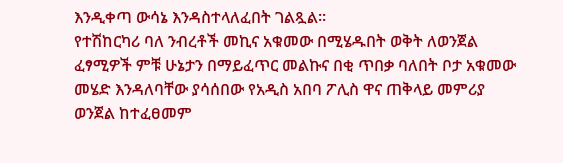እንዲቀጣ ውሳኔ እንዳስተላለፈበት ገልጿል።
የተሽከርካሪ ባለ ንብረቶች መኪና አቁመው በሚሄዱበት ወቅት ለወንጀል ፈፃሚዎች ምቹ ሁኔታን በማይፈጥር መልኩና በቂ ጥበቃ ባለበት ቦታ አቁመው መሄድ እንዳለባቸው ያሳሰበው የአዲስ አበባ ፖሊስ ዋና ጠቅላይ መምሪያ ወንጀል ከተፈፀመም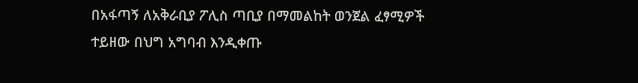በአፋጣኝ ለአቅራቢያ ፖሊስ ጣቢያ በማመልከት ወንጀል ፈፃሚዎች ተይዘው በህግ አግባብ እንዲቀጡ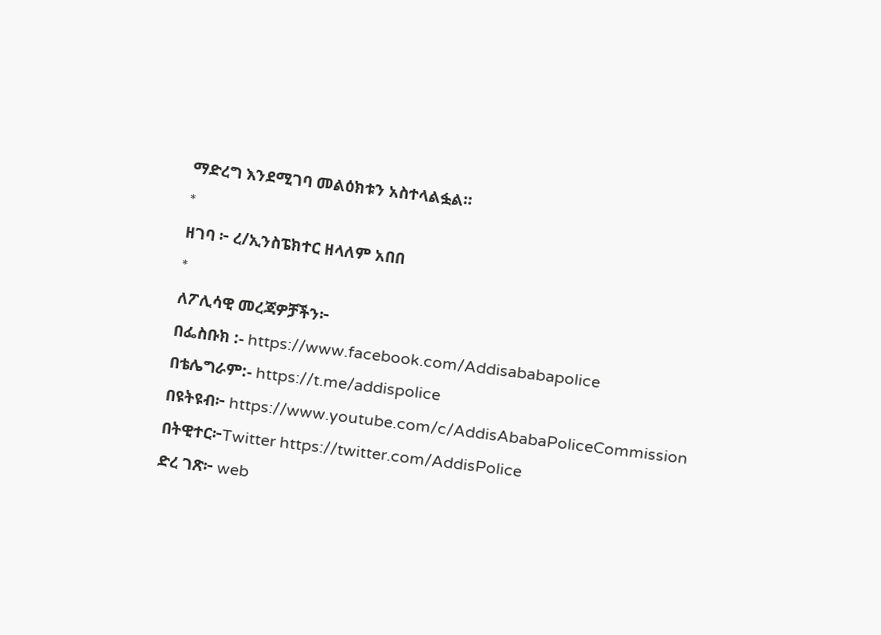ማድረግ እንደሚገባ መልዕክቱን አስተላልፏል።
*
ዘገባ ፦ ረ/ኢንስፔክተር ዘላለም አበበ
*
ለፖሊሳዊ መረጃዎቻችን፦
በፌስቡክ :- https://www.facebook.com/Addisababapolice
በቴሌግራም:- https://t.me/addispolice
በዩትዩብ፦ https://www.youtube.com/c/AddisAbabaPoliceCommission
በትዊተር፦Twitter https://twitter.com/AddisPolice
ድረ ገጽ፦ web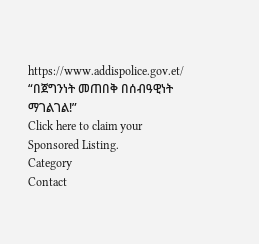https://www.addispolice.gov.et/
“በጀግንነት መጠበቅ በሰብዓዊነት ማገልገል!”
Click here to claim your Sponsored Listing.
Category
Contact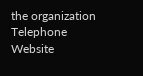the organization
Telephone
Website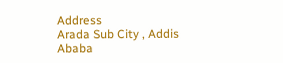Address
Arada Sub City , Addis Ababa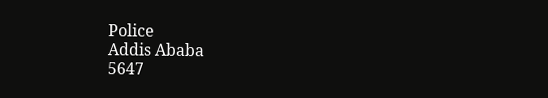Police
Addis Ababa
5647